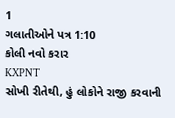1
ગલાતીઓને પત્ર 1:10
કોલી નવો કરાર
KXPNT
સોખી રીતેથી, હું લોકોને રાજી કરવાની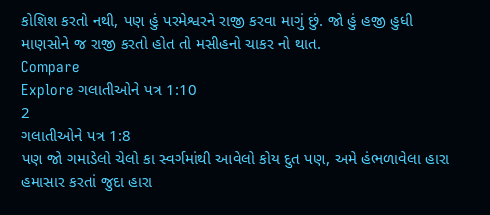કોશિશ કરતો નથી, પણ હું પરમેશ્વરને રાજી કરવા માગું છું. જો હું હજી હુધી માણસોને જ રાજી કરતો હોત તો મસીહનો ચાકર નો થાત.
Compare
Explore ગલાતીઓને પત્ર 1:10
2
ગલાતીઓને પત્ર 1:8
પણ જો ગમાડેલો ચેલો કા સ્વર્ગમાંથી આવેલો કોય દુત પણ, અમે હંભળાવેલા હારા હમાસાર કરતાં જુદા હારા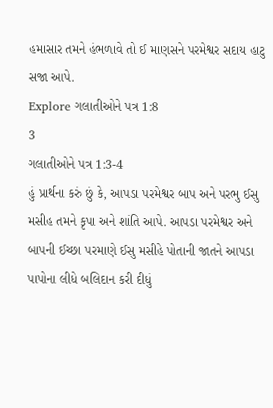હમાસાર તમને હંભળાવે તો ઈ માણસને પરમેશ્વર સદાય હાટુ સજા આપે.
Explore ગલાતીઓને પત્ર 1:8
3
ગલાતીઓને પત્ર 1:3-4
હું પ્રાર્થના કરું છું કે, આપડા પરમેશ્વર બાપ અને પરભુ ઈસુ મસીહ તમને કૃપા અને શાંતિ આપે. આપડા પરમેશ્વર અને બાપની ઈચ્છા પરમાણે ઈસુ મસીહે પોતાની જાતને આપડા પાપોના લીધે બલિદાન કરી દીધું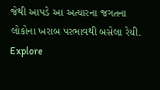જેથી આપડે આ અત્યારના જગતના લોકોના ખરાબ પરભાવથી બસેલા રેયી.
Explore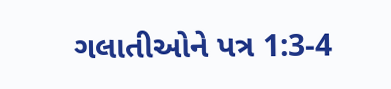ગલાતીઓને પત્ર 1:3-4